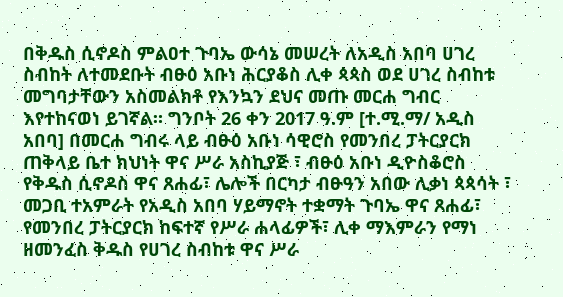በቅዱስ ሲኖዶስ ምልዐተ ጉባኤ ውሳኔ መሠረት ለአዲስ አበባ ሀገረ ስብከት ለተመደቡት ብፁዕ አቡነ ሕርያቆስ ሊቀ ጳጳስ ወደ ሀገረ ስብከቱ መግባታቸውን አስመልክቶ የእንኳን ደህና መጡ መርሐ ግብር እየተከናወነ ይገኛል። ግንቦት 26 ቀን 2017 ዓ.ም [ተ.ሚ.ማ/ አዲስ አበባ] በመርሐ ግብሩ ላይ ብፁዕ አቡነ ሳዊሮስ የመንበረ ፓትርያርክ ጠቅላይ ቤተ ክህነት ዋና ሥራ አስኪያጅ ፣ ብፁዕ አቡነ ዲዮስቆሮስ የቅዱስ ሲኖዶስ ዋና ጸሐፊ፣ ሌሎች በርካታ ብፁዓን አበው ሊቃነ ጳጳሳት ፣ መጋቢ ተአምራት የአዲስ አበባ ሃይማኖት ተቋማት ጉባኤ ዋና ጸሐፊ፣ የመንበረ ፓትርያርክ ከፍተኛ የሥራ ሐላፊዎች፣ ሊቀ ማእምራን የማነ ዘመንፈስ ቅዱስ የሀገረ ስብከቱ ዋና ሥራ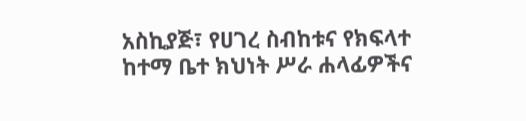አስኪያጅ፣ የሀገረ ስብከቱና የክፍላተ ከተማ ቤተ ክህነት ሥራ ሐላፊዎችና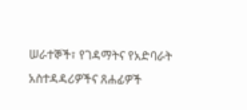ሠራተኞች፣ የገዳማትና የአድባራት አስተዳዳሪዎችና ጸሐፊዎች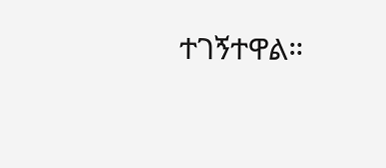ተገኝተዋል።